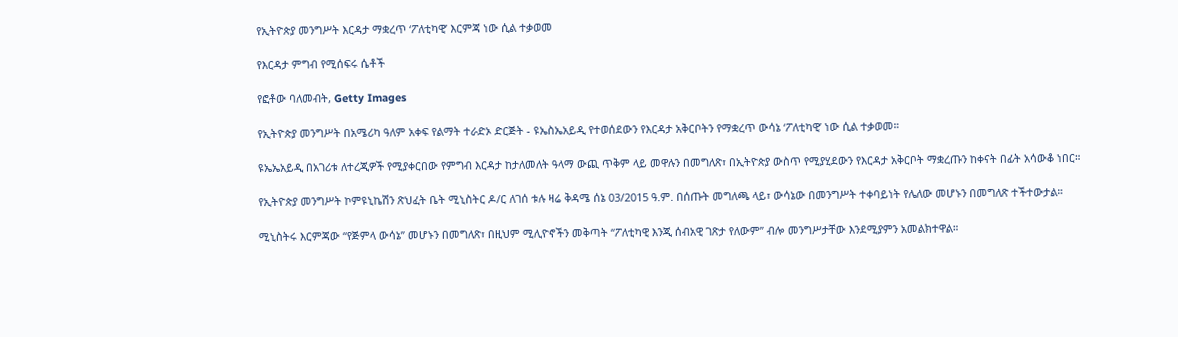የኢትዮጵያ መንግሥት እርዳታ ማቋረጥ ‘ፖለቲካዊ’ እርምጃ ነው ሲል ተቃወመ

የእርዳታ ምግብ የሚሰፍሩ ሴቶች

የፎቶው ባለመብት, Getty Images

የኢትዮጵያ መንግሥት በአሜሪካ ዓለም አቀፍ የልማት ተራድኦ ድርጅት - ዩኤስኤአይዲ የተወሰደውን የእርዳታ አቅርቦትን የማቋረጥ ውሳኔ ‘ፖለቲካዊ’ ነው ሲል ተቃወመ።

ዩኤኤአይዲ በአገሪቱ ለተረጂዎች የሚያቀርበው የምግብ እርዳታ ከታለመለት ዓላማ ውጪ ጥቅም ላይ መዋሉን በመግለጽ፣ በኢትዮጵያ ውስጥ የሚያሂደውን የእርዳታ አቅርቦት ማቋረጡን ከቀናት በፊት አሳውቆ ነበር።

የኢትዮጵያ መንግሥት ኮምዩኒኬሽን ጽህፈት ቤት ሚኒስትር ዶ/ር ለገሰ ቱሉ ዛሬ ቅዳሜ ሰኔ 03/2015 ዓ.ም. በሰጡት መግለጫ ላይ፣ ውሳኔው በመንግሥት ተቀባይነት የሌለው መሆኑን በመግለጽ ተችተውታል።

ሚኒስትሩ እርምጃው “የጅምላ ውሳኔ” መሆኑን በመግለጽ፣ በዚህም ሚሊዮኖችን መቅጣት “ፖለቲካዊ እንጂ ሰብአዊ ገጽታ የለውም” ብሎ መንግሥታቸው እንደሚያምን አመልክተዋል።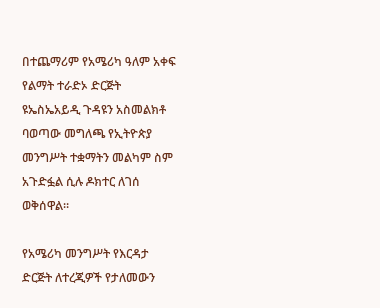በተጨማሪም የአሜሪካ ዓለም አቀፍ የልማት ተራድኦ ድርጅት ዩኤስኤአይዲ ጉዳዩን አስመልክቶ ባወጣው መግለጫ የኢትዮጵያ መንግሥት ተቋማትን መልካም ስም አጉድፏል ሲሉ ዶክተር ለገሰ ወቅሰዋል።

የአሜሪካ መንግሥት የእርዳታ ድርጅት ለተረጂዎች የታለመውን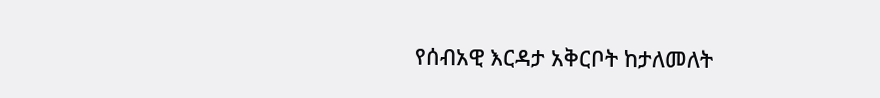የሰብአዊ እርዳታ አቅርቦት ከታለመለት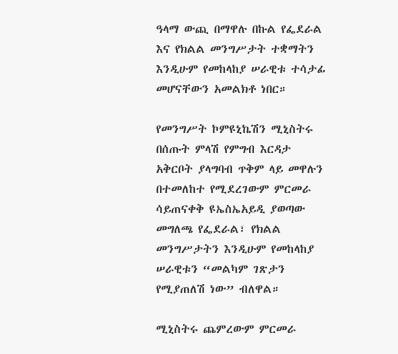ዓላማ ውጪ በማዋሉ በኩል የፌደራል እና የክልል መንግሥታት ተቋማትን እንዲሁም የመከላከያ ሠራዊቱ ተሳታፊ መሆናቸውን አመልክቶ ነበር።

የመንግሥት ኮምዩኒኬሽን ሚኒስትሩ በሰጡት ምላሽ የምግብ እርዳታ አቅርቦት ያላግባብ ጥቅም ላይ መዋሉን በተመለከተ የሚደረገውም ምርመራ ሳይጠናቀቅ ዩኤስኤአይዲ ያወጣው መግለጫ የፌደራል፣ የክልል መንግሥታትን እንዲሁም የመከላከያ ሠራዊቱን “መልካም ገጽታን የሚያጠለሽ ነው” ብለዋል።

ሚኒስትሩ ጨምረውም ምርመራ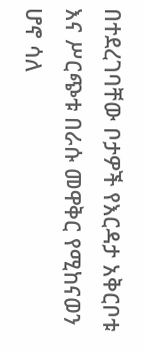በተደረገባቸው ቦታዎች የእርዳታ አቅርቦቱ እና ሥርጭቱ በራሱ መዋቅር የሚከናወን ሆኖ ሳለ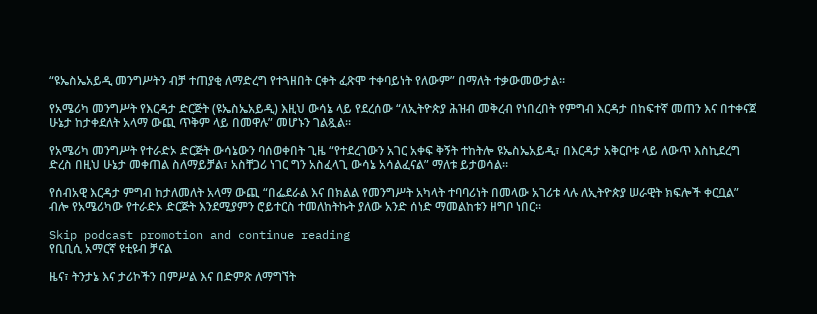“ዩኤስኤአይዲ መንግሥትን ብቻ ተጠያቂ ለማድረግ የተጓዘበት ርቀት ፈጽሞ ተቀባይነት የለውም” በማለት ተቃውመውታል።

የአሜሪካ መንግሥት የእርዳታ ድርጅት (ዩኤስኤአይዲ) እዚህ ውሳኔ ላይ የደረሰው “ለኢትዮጵያ ሕዝብ መቅረብ የነበረበት የምግብ እርዳታ በከፍተኛ መጠን እና በተቀናጀ ሁኔታ ከታቀደለት አላማ ውጪ ጥቅም ላይ በመዋሉ” መሆኑን ገልጿል።

የአሜሪካ መንግሥት የተራድኦ ድርጅት ውሳኔውን ባሰወቀበት ጊዜ “የተደረገውን አገር አቀፍ ቅኝት ተከትሎ ዩኤስኤአይዲ፣ በእርዳታ አቅርቦቱ ላይ ለውጥ እስኪደረግ ድረስ በዚህ ሁኔታ መቀጠል ስለማይቻል፣ አስቸጋሪ ነገር ግን አስፈላጊ ውሳኔ አሳልፈናል” ማለቱ ይታወሳል።

የሰብአዊ እርዳታ ምግብ ከታለመለት አላማ ውጪ “በፌደራል እና በክልል የመንግሥት አካላት ተባባሪነት በመላው አገሪቱ ላሉ ለኢትዮጵያ ሠራዊት ክፍሎች ቀርቧል” ብሎ የአሜሪካው የተራድኦ ድርጅት እንደሚያምን ሮይተርስ ተመለከትኩት ያለው አንድ ሰነድ ማመልከቱን ዘግቦ ነበር።

Skip podcast promotion and continue reading
የቢቢሲ አማርኛ ዩቲዩብ ቻናል

ዜና፣ ትንታኔ እና ታሪኮችን በምሥል እና በድምጽ ለማግኘት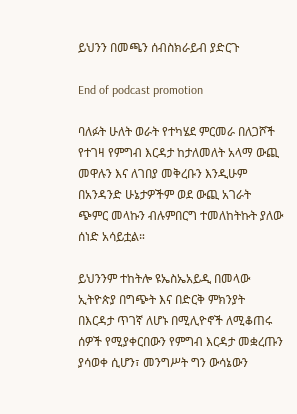ይህንን በመጫን ሰብስክራይብ ያድርጉ

End of podcast promotion

ባለፉት ሁለት ወራት የተካሄደ ምርመራ በለጋሾች የተገዛ የምግብ እርዳታ ከታለመለት አላማ ውጪ መዋሉን እና ለገበያ መቅረቡን እንዲሁም በአንዳንድ ሁኔታዎችም ወደ ውጪ አገራት ጭምር መላኩን ብሉምበርግ ተመለከትኩት ያለው ሰነድ አሳይቷል።

ይህንንም ተከትሎ ዩኤስኤአይዲ በመላው ኢትዮጵያ በግጭት እና በድርቅ ምክንያት በእርዳታ ጥገኛ ለሆኑ በሚሊዮኖች ለሚቆጠሩ ሰዎች የሚያቀርበውን የምግብ እርዳታ መቋረጡን ያሳወቀ ሲሆን፣ መንግሥት ግን ውሳኔውን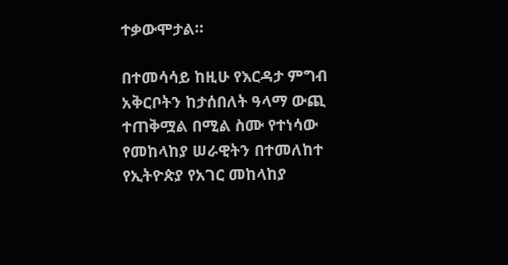ተቃውሞታል።

በተመሳሳይ ከዚሁ የእርዳታ ምግብ አቅርቦትን ከታሰበለት ዓላማ ውጪ ተጠቅሟል በሚል ስሙ የተነሳው የመከላከያ ሠራዊትን በተመለከተ የኢትዮጵያ የአገር መከላከያ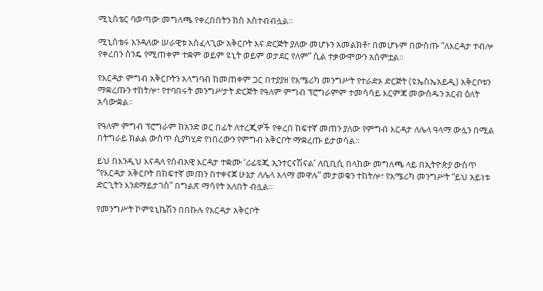ሚኒስቴር ባወጣው መግለጫ የቀረበበትን ክስ አስተብብሏል።

ሚኒስቴሩ እንዳለው ሠራዊቱ አስፈላጊው አቅርቦት እና ድርጅት ያለው መሆኑን አመልክቶ፣ በመሆኑም በውስጡ “ለእርዳታ ተብሎ የቀረበን ስንዴ የሚጠቀም ተቋም ወይም ዩኒት ወይም ወታደር የለም” ሲል ተቃውሞውን አሰምቷል።

የእርዳታ ምግብ አቅርቦትን አላግባብ ከመጠቀም ጋር በተያያዘ የአሜሪካ መንግሥት የተራድኦ ድርጅት (ዩኤስኤአይዲ) አቅርቦቱን ማቋረጡን ተከትሎ፣ የተባበሩት መንግሥታት ድርጅት የዓለም ምግብ ፕሮግራምም ተመሳሳይ እርምጃ መውሰዱን አርብ ዕለት አሳውቋል።

የዓለም ምግብ ፕሮግራም ከአንድ ወር በፊት ለተረጂዎች የቀረበ ከፍተኛ መጠን ያለው የምግብ እርዳታ ለሌላ ዓላማ ውሏን በሚል በትግራይ ክልል ውስጥ ሲያካሂድ የነበረውን የምግብ አቅርቦት ማቋረጡ ይታወሳል።

ይህ በእንዲህ እናዳለ የሰብአዊ እርዳታ ተቋሙ ‘ሪፊዩጂ ኢንተርናሽናል’ ለቢቢሲ በላከው መግለጫ ላይ በኢትዮጵያ ውስጥ “የእርዳታ አቅርቦት በከፍተኛ መጠን በተቀናጀ ሁኔታ ለሌላ አላማ መዋሉ” መታወቁን ተከትሎ፣ የአሜሪካ መንግሥት “ይህ አይነቱ ድርጊትን እንደማይታገስ” በግልጽ ማሳየት አለበት ብሏል።

የመንግሥት ኮምዩኒኬሽን በበኩሉ የእርዳታ አቅርቦት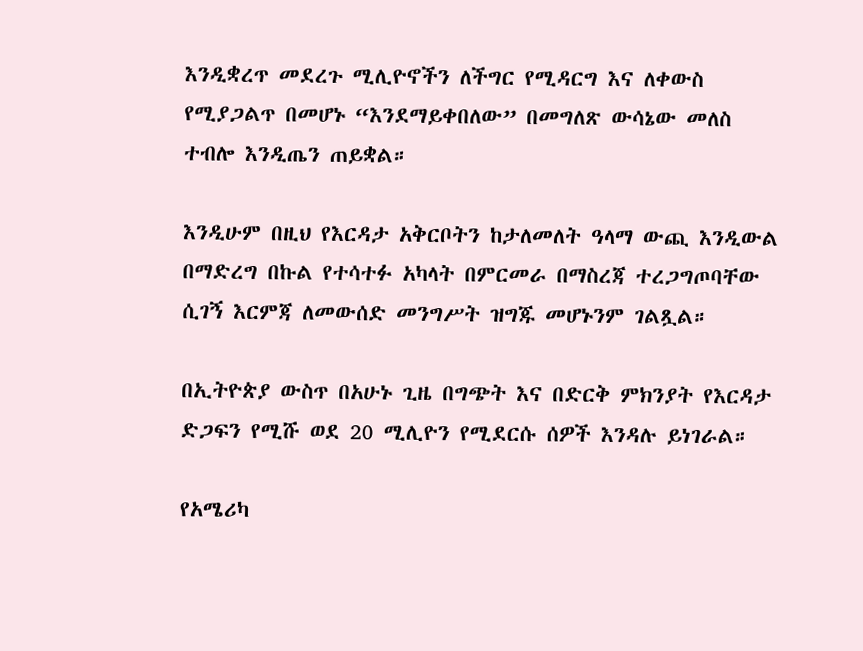እንዲቋረጥ መደረጉ ሚሊዮኖችን ለችግር የሚዳርግ እና ለቀውስ የሚያጋልጥ በመሆኑ “እንደማይቀበለው” በመግለጽ ውሳኔው መለስ ተብሎ እንዲጤን ጠይቋል።

እንዲሁም በዚህ የእርዳታ አቅርቦትን ከታለመለት ዓላማ ውጪ እንዲውል በማድረግ በኩል የተሳተፉ አካላት በምርመራ በማስረጃ ተረጋግጦባቸው ሲገኝ እርምጃ ለመውሰድ መንግሥት ዝግጁ መሆኑንም ገልጿል።

በኢትዮጵያ ውስጥ በአሁኑ ጊዜ በግጭት እና በድርቅ ምክንያት የእርዳታ ድጋፍን የሚሹ ወደ 20 ሚሊዮን የሚደርሱ ሰዎች እንዳሉ ይነገራል።

የአሜሪካ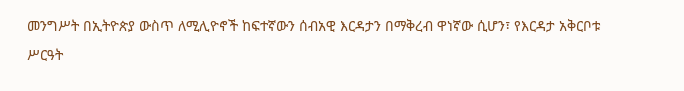መንግሥት በኢትዮጵያ ውስጥ ለሚሊዮኖች ከፍተኛውን ሰብአዊ እርዳታን በማቅረብ ዋነኛው ሲሆን፣ የእርዳታ አቅርቦቱ ሥርዓት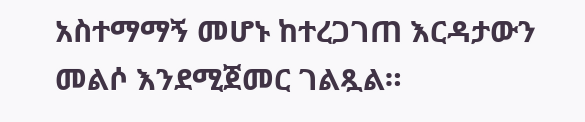አስተማማኝ መሆኑ ከተረጋገጠ እርዳታውን መልሶ እንደሚጀመር ገልጿል።